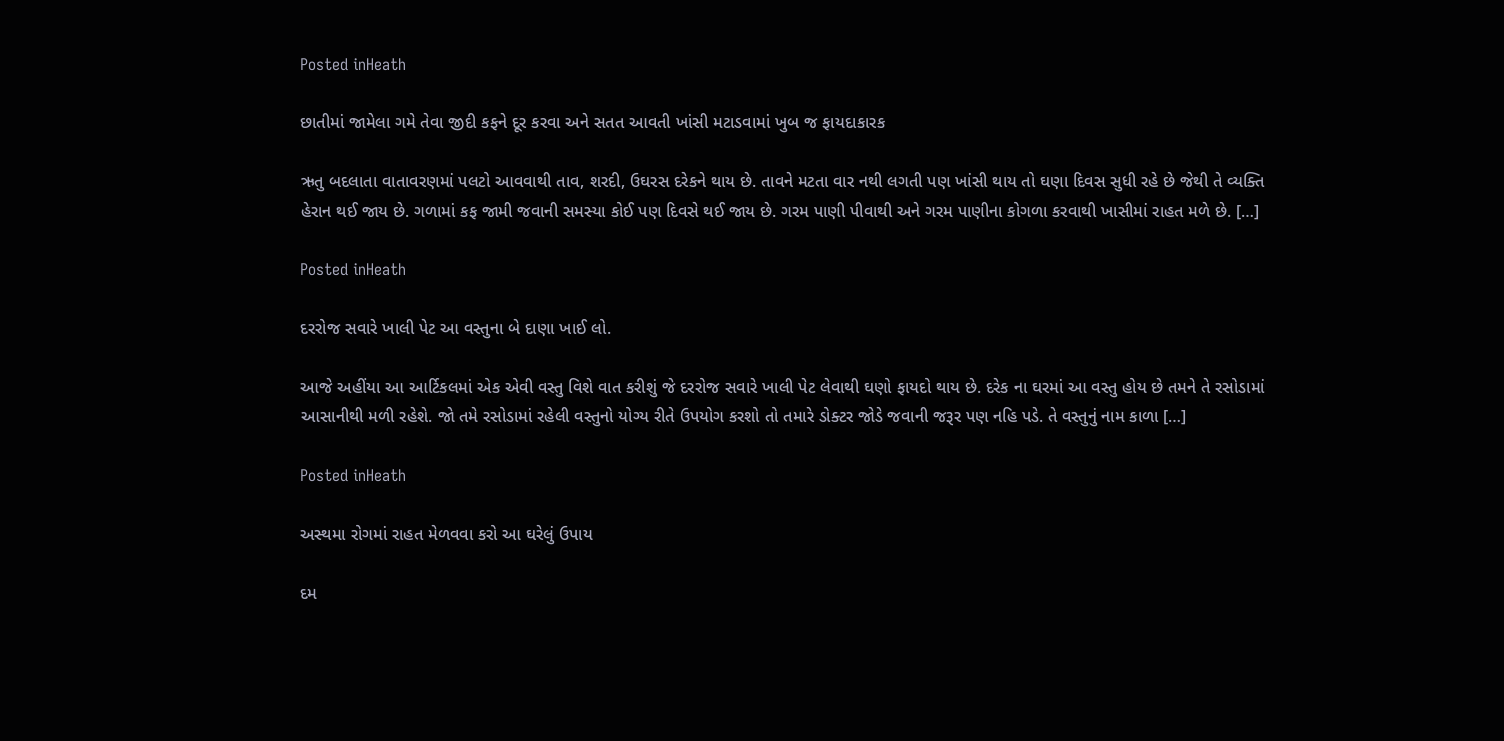Posted inHeath

છાતીમાં જામેલા ગમે તેવા જીદી કફને દૂર કરવા અને સતત આવતી ખાંસી મટાડવામાં ખુબ જ ફાયદાકારક

ઋતુ બદલાતા વાતાવરણમાં પલટો આવવાથી તાવ, શરદી, ઉઘરસ દરેકને થાય છે. તાવને મટતા વાર નથી લગતી પણ ખાંસી થાય તો ઘણા દિવસ સુધી રહે છે જેથી તે વ્યક્તિ હેરાન થઈ જાય છે. ગળામાં કફ જામી જવાની સમસ્યા કોઈ પણ દિવસે થઈ જાય છે. ગરમ પાણી પીવાથી અને ગરમ પાણીના કોગળા કરવાથી ખાસીમાં રાહત મળે છે. […]

Posted inHeath

દરરોજ સવારે ખાલી પેટ આ વસ્તુના બે દાણા ખાઈ લો.

આજે અહીંયા આ આર્ટિકલમાં એક એવી વસ્તુ વિશે વાત કરીશું જે દરરોજ સવારે ખાલી પેટ લેવાથી ઘણો ફાયદો થાય છે. દરેક ના ઘરમાં આ વસ્તુ હોય છે તમને તે રસોડામાં આસાનીથી મળી રહેશે. જો તમે રસોડામાં રહેલી વસ્તુનો યોગ્ય રીતે ઉપયોગ કરશો તો તમારે ડોક્ટર જોડે જવાની જરૂર પણ નહિ પડે. તે વસ્તુનું નામ કાળા […]

Posted inHeath

અસ્થમા રોગમાં રાહત મેળવવા કરો આ ઘરેલું ઉપાય

દમ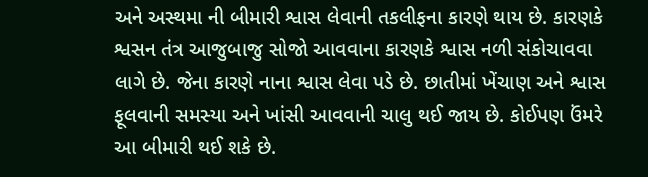અને અસ્થમા ની બીમારી શ્વાસ લેવાની તકલીફના કારણે થાય છે. કારણકે શ્વસન તંત્ર આજુબાજુ સોજો આવવાના કારણકે શ્વાસ નળી સંકોચાવવા લાગે છે. જેના કારણે નાના શ્વાસ લેવા પડે છે. છાતીમાં ખેંચાણ અને શ્વાસ ફૂલવાની સમસ્યા અને ખાંસી આવવાની ચાલુ થઈ જાય છે. કોઈપણ ઉંમરે આ બીમારી થઈ શકે છે.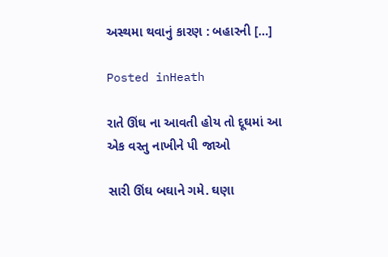અસ્થમા થવાનું કારણ : બહારની […]

Posted inHeath

રાતે ઊંઘ ના આવતી હોય તો દૂઘમાં આ એક વસ્તુ નાખીને પી જાઓ

સારી ઊંઘ બઘાને ગમે. ઘણા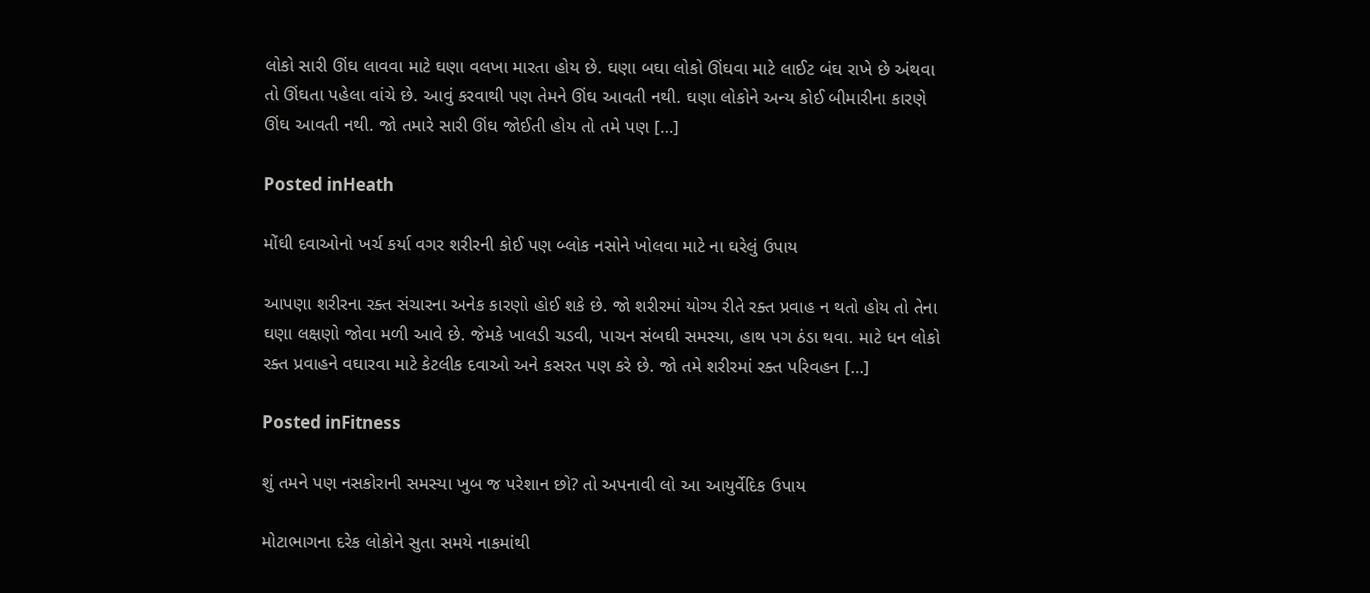લોકો સારી ઊંઘ લાવવા માટે ઘણા વલખા મારતા હોય છે. ઘણા બઘા લોકો ઊંઘવા માટે લાઈટ બંઘ રાખે છે અંથવા તો ઊંઘતા પહેલા વાંચે છે. આવું કરવાથી પણ તેમને ઊંઘ આવતી નથી. ઘણા લોકોને અન્ય કોઈ બીમારીના કારણે ઊંઘ આવતી નથી. જો તમારે સારી ઊંઘ જોઈતી હોય તો તમે પણ […]

Posted inHeath

મોંઘી દવાઓનો ખર્ચ કર્યા વગર શરીરની કોઈ પણ બ્લોક નસોને ખોલવા માટે ના ઘરેલું ઉપાય

આપણા શરીરના રક્ત સંચારના અનેક કારણો હોઈ શકે છે. જો શરીરમાં યોગ્ય રીતે રક્ત પ્રવાહ ન થતો હોય તો તેના ઘણા લક્ષણો જોવા મળી આવે છે. જેમકે ખાલડી ચડવી, પાચન સંબઘી સમસ્યા, હાથ પગ ઠંડા થવા. માટે ધન લોકો રક્ત પ્રવાહને વઘારવા માટે કેટલીક દવાઓ અને કસરત પણ કરે છે. જો તમે શરીરમાં રક્ત પરિવહન […]

Posted inFitness

શું તમને પણ નસકોરાની સમસ્યા ખુબ જ પરેશાન છો? તો અપનાવી લો આ આયુર્વેદિક ઉપાય

મોટાભાગના દરેક લોકોને સુતા સમયે નાકમાંથી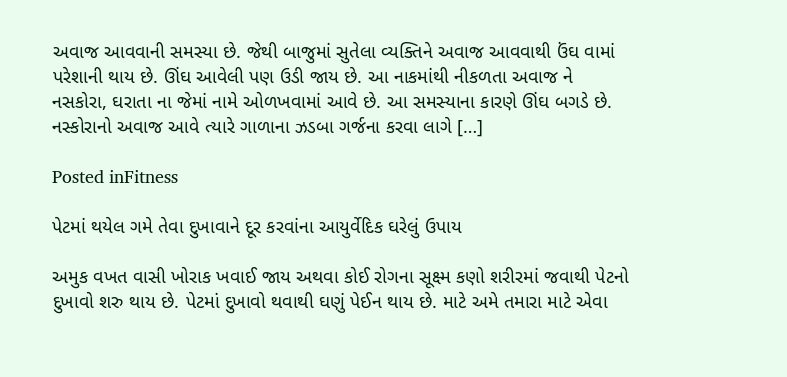અવાજ આવવાની સમસ્યા છે. જેથી બાજુમાં સુતેલા વ્યક્તિને અવાજ આવવાથી ઉંઘ વામાં પરેશાની થાય છે. ઊંઘ આવેલી પણ ઉડી જાય છે. આ નાકમાંથી નીકળતા અવાજ ને નસકોરા, ઘરાતા ના જેમાં નામે ઓળખવામાં આવે છે. આ સમસ્યાના કારણે ઊંઘ બગડે છે. નસ્કોરાનો અવાજ આવે ત્યારે ગાળાના ઝડબા ગર્જના કરવા લાગે […]

Posted inFitness

પેટમાં થયેલ ગમે તેવા દુખાવાને દૂર કરવાંના આયુર્વેદિક ઘરેલું ઉપાય

અમુક વખત વાસી ખોરાક ખવાઈ જાય અથવા કોઈ રોગના સૂક્ષ્મ કણો શરીરમાં જવાથી પેટનો દુખાવો શરુ થાય છે. પેટમાં દુખાવો થવાથી ઘણું પેઈન થાય છે. માટે અમે તમારા માટે એવા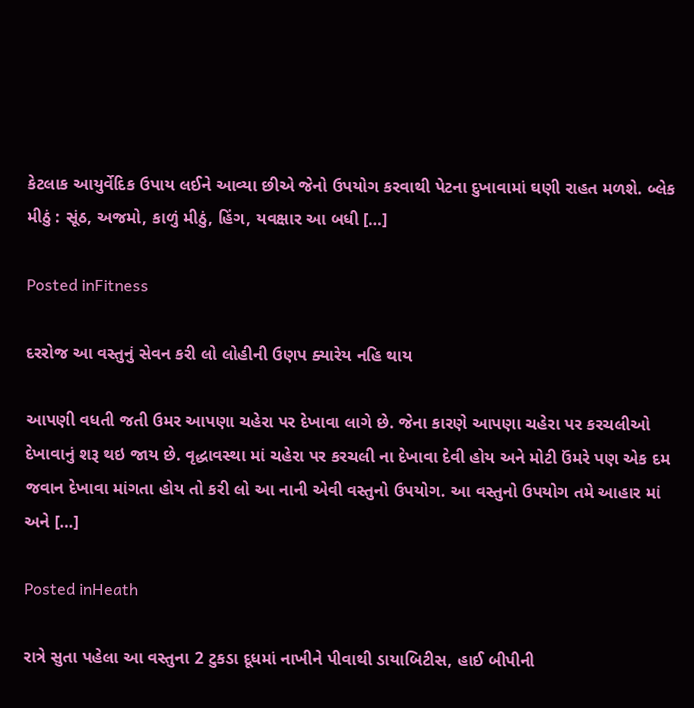કેટલાક આયુર્વેદિક ઉપાય લઈને આવ્યા છીએ જેનો ઉપયોગ કરવાથી પેટના દુખાવામાં ઘણી રાહત મળશે. બ્લેક મીઠું : સૂંઠ, અજમો, કાળું મીઠું, હિંગ, યવક્ષાર આ બધી […]

Posted inFitness

દરરોજ આ વસ્તુનું સેવન કરી લો લોહીની ઉણપ ક્યારેય નહિ થાય

આપણી વધતી જતી ઉમર આપણા ચહેરા પર દેખાવા લાગે છે. જેના કારણે આપણા ચહેરા પર કરચલીઓ દેખાવાનું શરૂ થઇ જાય છે. વૃદ્ધાવસ્થા માં ચહેરા પર કરચલી ના દેખાવા દેવી હોય અને મોટી ઉંમરે પણ એક દમ જવાન દેખાવા માંગતા હોય તો કરી લો આ નાની એવી વસ્તુનો ઉપયોગ. આ વસ્તુનો ઉપયોગ તમે આહાર માં અને […]

Posted inHeath

રાત્રે સુતા પહેલા આ વસ્તુના 2 ટુકડા દૂધમાં નાખીને પીવાથી ડાયાબિટીસ, હાઈ બીપીની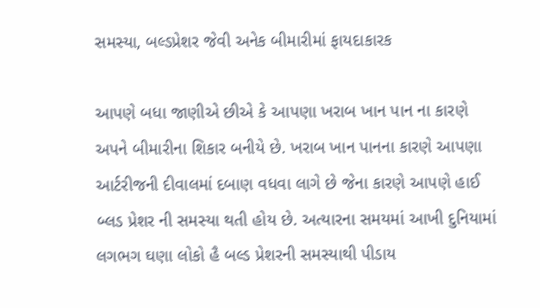સમસ્યા, બલ્ડપ્રેશર જેવી અનેક બીમારીમાં ફાયદાકારક

આપણે બધા જાણીએ છીએ કે આપણા ખરાબ ખાન પાન ના કારણે અપને બીમારીના શિકાર બનીયે છે. ખરાબ ખાન પાનના કારણે આપણા આર્ટરીજની દીવાલમાં દબાણ વધવા લાગે છે જેના કારણે આપણે હાઈ બ્લડ પ્રેશર ની સમસ્યા થતી હોય છે. અત્યારના સમયમાં આખી દુનિયામાં લગભગ ઘણા લોકો હૈ બલ્ડ પ્રેશરની સમસ્યાથી પીડાય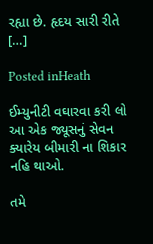રહ્યા છે. હૃદય સારી રીતે […]

Posted inHeath

ઈમ્યુનીટી વઘારવા કરી લો આ એક જ્યૂસનું સેવન ક્યારેય બીમારી ના શિકાર નહિ થાઓ.

તમે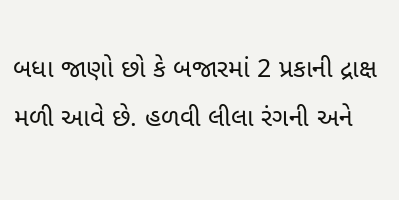બધા જાણો છો કે બજારમાં 2 પ્રકાની દ્રાક્ષ મળી આવે છે. હળવી લીલા રંગની અને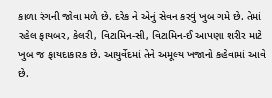કાળા રંગની જોવા મળે છે. દરેક ને એનું સેવન કરવું ખુબ ગમે છે. તેમાં રહેલ ફાયબર, કેલરી, વિટામિન-સી, વિટામિન-ઈ આપણા શરીર માટે ખુબ જ ફાયદાકારક છે. આયુર્વેદમાં તેને અમૂલ્ય ખજાનો કહેવામાં આવે છે.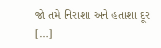જો તમે નિરાશા અને હતાશા દૂર […]